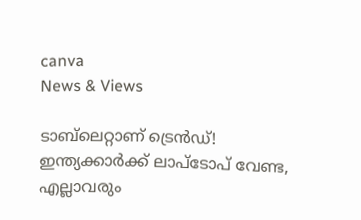canva
News & Views

ടാബ്‌ലെറ്റാണ് ട്രെന്‍ഡ്! ഇന്ത്യക്കാര്‍ക്ക് ലാപ്‌ടോപ് വേണ്ട, എല്ലാവരും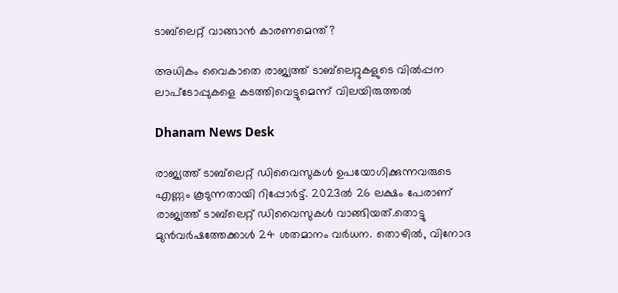ടാബ്‌ലെറ്റ് വാങ്ങാന്‍ കാരണമെന്ത്?

അധികം വൈകാതെ രാജ്യത്ത് ടാബ്‌ലെറ്റുകളുടെ വില്‍പ്പന ലാപ്‌ടോപ്പുകളെ കടത്തിവെട്ടുമെന്ന് വിലയിരുത്തല്‍

Dhanam News Desk

രാജ്യത്ത് ടാബ്‌ലെറ്റ് ഡിവൈസുകള്‍ ഉപയോഗിക്കുന്നവരുടെ എണ്ണം കൂടുന്നതായി റിപ്പോര്‍ട്ട്. 2023ല്‍ 26 ലക്ഷം പേരാണ് രാജ്യത്ത് ടാബ്‌ലെറ്റ് ഡിവൈസുകള്‍ വാങ്ങിയത്.തൊട്ടു മുന്‍വര്‍ഷത്തേക്കാള്‍ 24 ശതമാനം വര്‍ധന. തൊഴില്‍, വിനോദ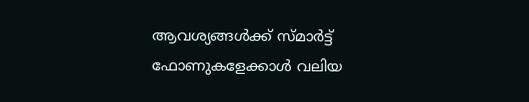ആവശ്യങ്ങള്‍ക്ക് സ്മാര്‍ട്ട് ഫോണുകളേക്കാള്‍ വലിയ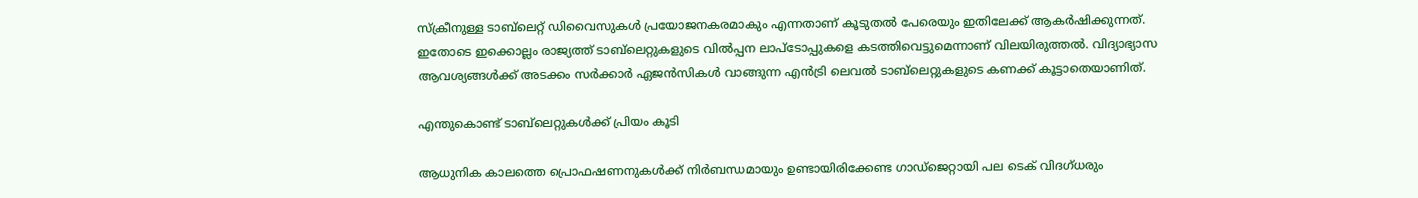സ്‌ക്രീനുള്ള ടാബ്‌ലെറ്റ് ഡിവൈസുകള്‍ പ്രയോജനകരമാകും എന്നതാണ് കൂടുതല്‍ പേരെയും ഇതിലേക്ക് ആകര്‍ഷിക്കുന്നത്. ഇതോടെ ഇക്കൊല്ലം രാജ്യത്ത് ടാബ്‌ലെറ്റുകളുടെ വില്‍പ്പന ലാപ്‌ടോപ്പുകളെ കടത്തിവെട്ടുമെന്നാണ് വിലയിരുത്തല്‍. വിദ്യാഭ്യാസ ആവശ്യങ്ങള്‍ക്ക് അടക്കം സര്‍ക്കാര്‍ ഏജന്‍സികള്‍ വാങ്ങുന്ന എന്‍ട്രി ലെവല്‍ ടാബ്‌ലെറ്റുകളുടെ കണക്ക് കൂട്ടാതെയാണിത്.

എന്തുകൊണ്ട് ടാബ്‌ലെറ്റുകള്‍ക്ക് പ്രിയം കൂടി

ആധുനിക കാലത്തെ പ്രൊഫഷണനുകള്‍ക്ക് നിര്‍ബന്ധമായും ഉണ്ടായിരിക്കേണ്ട ഗാഡ്‌ജെറ്റായി പല ടെക് വിദഗ്ധരും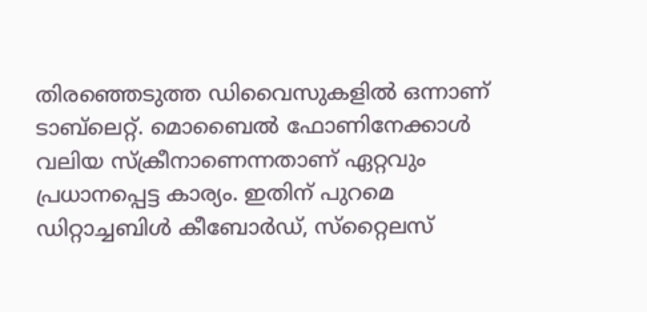തിരഞ്ഞെടുത്ത ഡിവൈസുകളില്‍ ഒന്നാണ് ടാബ്‌ലെറ്റ്. മൊബൈല്‍ ഫോണിനേക്കാള്‍ വലിയ സ്‌ക്രീനാണെന്നതാണ് ഏറ്റവും പ്രധാനപ്പെട്ട കാര്യം. ഇതിന് പുറമെ ഡിറ്റാച്ചബിള്‍ കീബോര്‍ഡ്, സ്‌റ്റൈലസ്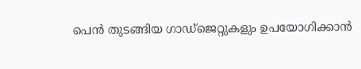പെന്‍ തുടങ്ങിയ ഗാഡ്‌ജെറ്റുകളും ഉപയോഗിക്കാന്‍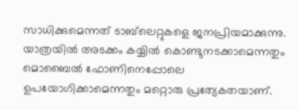സാധിക്കുമെന്നത് ടാബ്‌ലെറ്റുകളെ ജനപ്രിയമാക്കുന്നു. യാത്രയില്‍ അടക്കം കയ്യില്‍ കൊണ്ടുനടക്കാമെന്നതും മൊബൈല്‍ ഫോണിനെപ്പോലെ ഉപയോഗിക്കാമെന്നതും മറ്റൊരു പ്രത്യേകതയാണ്.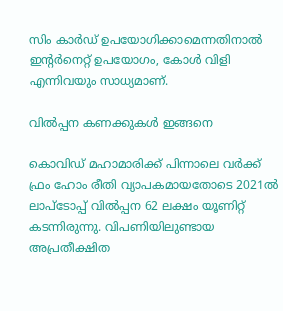സിം കാര്‍ഡ് ഉപയോഗിക്കാമെന്നതിനാല്‍ ഇന്റര്‍നെറ്റ് ഉപയോഗം, കോള്‍ വിളി എന്നിവയും സാധ്യമാണ്.

വില്‍പ്പന കണക്കുകള്‍ ഇങ്ങനെ

കൊവിഡ് മഹാമാരിക്ക് പിന്നാലെ വര്‍ക്ക് ഫ്രം ഹോം രീതി വ്യാപകമായതോടെ 2021ല്‍ ലാപ്‌ടോപ്പ് വില്‍പ്പന 62 ലക്ഷം യൂണിറ്റ് കടന്നിരുന്നു. വിപണിയിലുണ്ടായ അപ്രതീക്ഷിത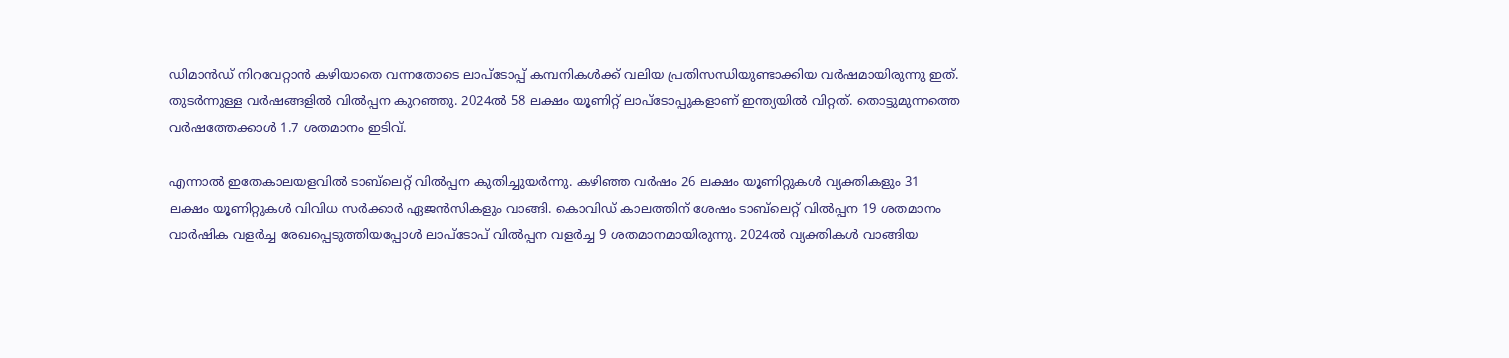ഡിമാന്‍ഡ് നിറവേറ്റാന്‍ കഴിയാതെ വന്നതോടെ ലാപ്‌ടോപ്പ് കമ്പനികള്‍ക്ക് വലിയ പ്രതിസന്ധിയുണ്ടാക്കിയ വര്‍ഷമായിരുന്നു ഇത്. തുടര്‍ന്നുള്ള വര്‍ഷങ്ങളില്‍ വില്‍പ്പന കുറഞ്ഞു. 2024ല്‍ 58 ലക്ഷം യൂണിറ്റ് ലാപ്‌ടോപ്പുകളാണ് ഇന്ത്യയില്‍ വിറ്റത്. തൊട്ടുമുന്നത്തെ വര്‍ഷത്തേക്കാള്‍ 1.7 ശതമാനം ഇടിവ്.

എന്നാല്‍ ഇതേകാലയളവില്‍ ടാബ്‌ലെറ്റ് വില്‍പ്പന കുതിച്ചുയര്‍ന്നു. കഴിഞ്ഞ വര്‍ഷം 26 ലക്ഷം യൂണിറ്റുകള്‍ വ്യക്തികളും 31 ലക്ഷം യൂണിറ്റുകള്‍ വിവിധ സര്‍ക്കാര്‍ ഏജന്‍സികളും വാങ്ങി. കൊവിഡ് കാലത്തിന് ശേഷം ടാബ്‌ലെറ്റ് വില്‍പ്പന 19 ശതമാനം വാര്‍ഷിക വളര്‍ച്ച രേഖപ്പെടുത്തിയപ്പോള്‍ ലാപ്‌ടോപ് വില്‍പ്പന വളര്‍ച്ച 9 ശതമാനമായിരുന്നു. 2024ല്‍ വ്യക്തികള്‍ വാങ്ങിയ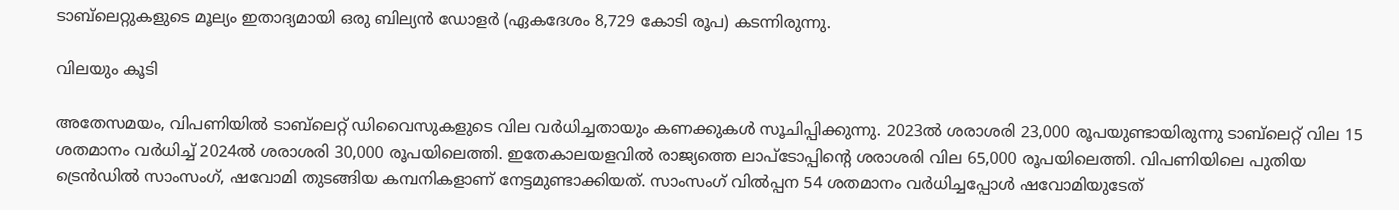ടാബ്‌ലെറ്റുകളുടെ മൂല്യം ഇതാദ്യമായി ഒരു ബില്യന്‍ ഡോളര്‍ (ഏകദേശം 8,729 കോടി രൂപ) കടന്നിരുന്നു.

വിലയും കൂടി

അതേസമയം, വിപണിയില്‍ ടാബ്‌ലെറ്റ് ഡിവൈസുകളുടെ വില വര്‍ധിച്ചതായും കണക്കുകള്‍ സൂചിപ്പിക്കുന്നു. 2023ല്‍ ശരാശരി 23,000 രൂപയുണ്ടായിരുന്നു ടാബ്‌ലെറ്റ് വില 15 ശതമാനം വര്‍ധിച്ച് 2024ല്‍ ശരാശരി 30,000 രൂപയിലെത്തി. ഇതേകാലയളവില്‍ രാജ്യത്തെ ലാപ്‌ടോപ്പിന്റെ ശരാശരി വില 65,000 രൂപയിലെത്തി. വിപണിയിലെ പുതിയ ട്രെന്‍ഡില്‍ സാംസംഗ്, ഷവോമി തുടങ്ങിയ കമ്പനികളാണ് നേട്ടമുണ്ടാക്കിയത്. സാംസംഗ് വില്‍പ്പന 54 ശതമാനം വര്‍ധിച്ചപ്പോള്‍ ഷവോമിയുടേത്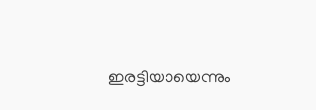ഇരട്ടിയായെന്നും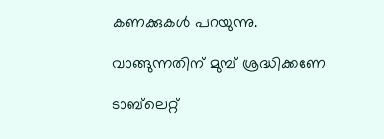കണക്കുകള്‍ പറയുന്നു.

വാങ്ങുന്നതിന് മുമ്പ് ശ്രദ്ധിക്കണേ

ടാബ്‌ലെറ്റ്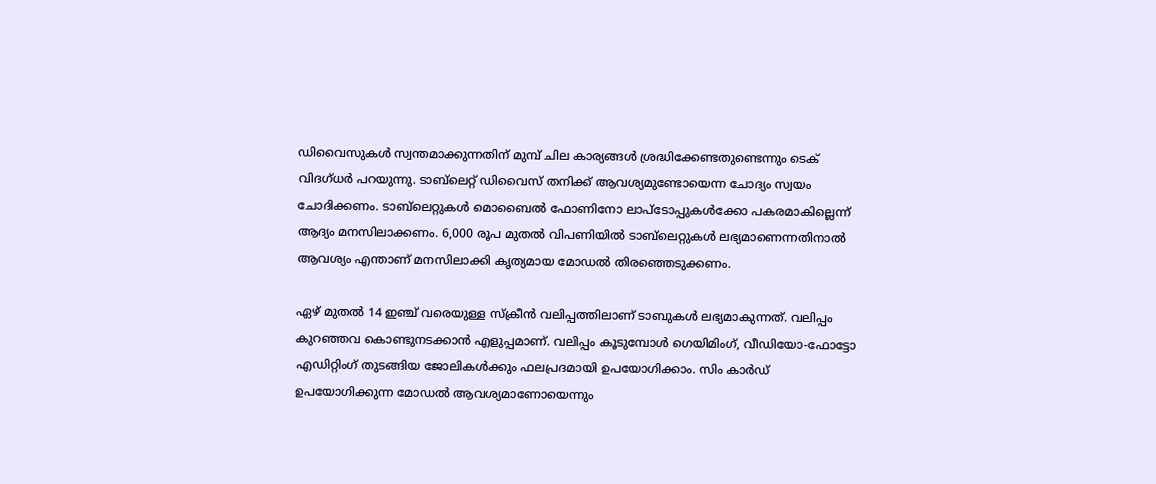ഡിവൈസുകള്‍ സ്വന്തമാക്കുന്നതിന് മുമ്പ് ചില കാര്യങ്ങള്‍ ശ്രദ്ധിക്കേണ്ടതുണ്ടെന്നും ടെക് വിദഗ്ധര്‍ പറയുന്നു. ടാബ്‌ലെറ്റ് ഡിവൈസ് തനിക്ക് ആവശ്യമുണ്ടോയെന്ന ചോദ്യം സ്വയം ചോദിക്കണം. ടാബ്‌ലെറ്റുകള്‍ മൊബൈല്‍ ഫോണിനോ ലാപ്‌ടോപ്പുകള്‍ക്കോ പകരമാകില്ലെന്ന് ആദ്യം മനസിലാക്കണം. 6,000 രൂപ മുതല്‍ വിപണിയില്‍ ടാബ്‌ലെറ്റുകള്‍ ലഭ്യമാണെന്നതിനാല്‍ ആവശ്യം എന്താണ് മനസിലാക്കി കൃത്യമായ മോഡല്‍ തിരഞ്ഞെടുക്കണം.

ഏഴ് മുതല്‍ 14 ഇഞ്ച് വരെയുള്ള സ്‌ക്രീന്‍ വലിപ്പത്തിലാണ് ടാബുകള്‍ ലഭ്യമാകുന്നത്. വലിപ്പം കുറഞ്ഞവ കൊണ്ടുനടക്കാന്‍ എളുപ്പമാണ്. വലിപ്പം കൂടുമ്പോള്‍ ഗെയിമിംഗ്, വീഡിയോ-ഫോട്ടോ എഡിറ്റിംഗ് തുടങ്ങിയ ജോലികള്‍ക്കും ഫലപ്രദമായി ഉപയോഗിക്കാം. സിം കാര്‍ഡ് ഉപയോഗിക്കുന്ന മോഡല്‍ ആവശ്യമാണോയെന്നും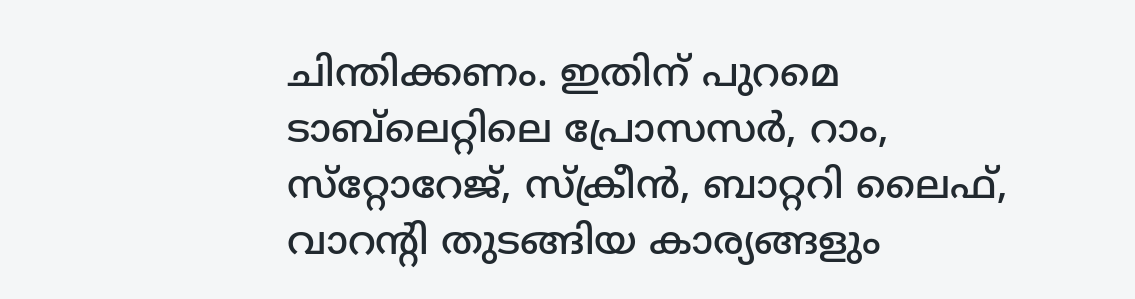ചിന്തിക്കണം. ഇതിന് പുറമെ ടാബ്‌ലെറ്റിലെ പ്രോസസര്‍, റാം, സ്‌റ്റോറേജ്, സ്‌ക്രീന്‍, ബാറ്ററി ലൈഫ്, വാറന്റി തുടങ്ങിയ കാര്യങ്ങളും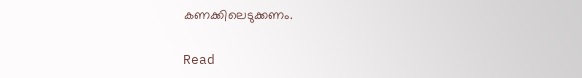കണക്കിലെടുക്കണം.

Read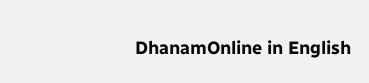DhanamOnline in English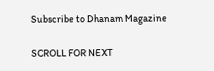Subscribe to Dhanam Magazine

SCROLL FOR NEXT